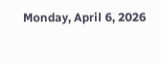Monday, April 6, 2026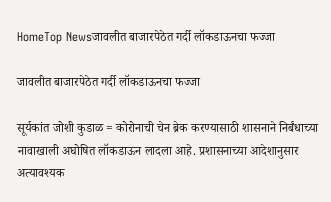HomeTop Newsजावलीत बाजारपेठेत गर्दी लॉकडाऊनचा फज्जा

जावलीत बाजारपेठेत गर्दी लॉकडाऊनचा फज्जा

सूर्यकांत जोशी कुडाळ = कोरोनाची चेन ब्रेक करण्यासाठी शासनाने निर्बंधाच्या नावाखाली अघोषित लॉकडाऊन लादला आहे. प्रशासनाच्या आदेशानुसार अत्यावश्यक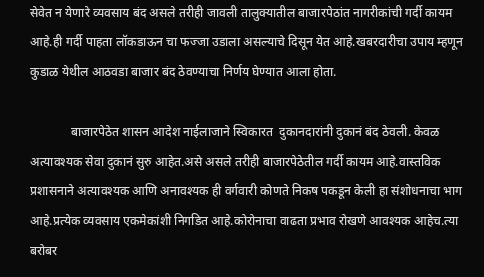सेवेत न येणारे व्यवसाय बंद असले तरीही जावली तालुक्यातील बाजारपेठांत नागरीकांची गर्दी कायम आहे.ही गर्दी पाहता लॉकडाऊन चा फज्जा उडाला असल्याचे दिसून येत आहे.खबरदारीचा उपाय म्हणून कुडाळ येथील आठवडा बाजार बंद ठेवण्याचा निर्णय घेण्यात आला होता.

             बाजारपेठेत शासन आदेश नाईलाजाने स्विकारत  दुकानदारांनी दुकानं बंद ठेवली. केवळ अत्यावश्यक सेवा दुकानं सुरु आहेत.असे असले तरीही बाजारपेठेतील गर्दी कायम आहे.वास्तविक प्रशासनाने अत्यावश्यक आणि अनावश्यक ही वर्गवारी कोणते निकष पकडून केली हा संशोधनाचा भाग आहे.प्रत्येक व्यवसाय एकमेकांशी निगडित आहे.कोरोनाचा वाढता प्रभाव रोखणे आवश्यक आहेच.त्या बरोबर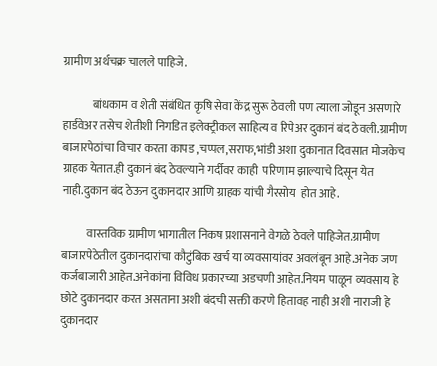ग्रामीण अर्थचक्र चालले पाहिजे.

             बांधकाम व शेती संबंधित कृषि सेवा केंद्र सुरू ठेवली पण त्याला जोडून असणारे हार्डवेअर तसेच शेतीशी निगडित इलेक्ट्रीकल साहित्य व रिपेअर दुकानं बंद ठेवली.ग्रामीण बाजारपेठांचा विचार करता कापड ,चप्पल,सराफ,भांडी अशा दुकानात दिवसात मोजकेच ग्राहक येतात.ही दुकानं बंद ठेवल्याने गर्दीवर काही  परिणाम झाल्याचे दिसून येत नाही.दुकान बंद ठेऊन दुकानदार आणि ग्राहक यांची गैरसोय  होत आहे.

           वास्तविक ग्रामीण भागातील निकष प्रशासनाने वेगळे ठेवले पाहिजेत.ग्रामीण बाजारपेठेतील दुकानदारांचा कौटुंबिक खर्च या व्यवसायांवर अवलंबून आहे.अनेक जण कर्जबाजारी आहेत.अनेकांना विविध प्रकारच्या अडचणी आहेत.नियम पाळून व्यवसाय हे छोटे दुकानदार करत असताना अशी बंदची सक्ती करणे हितावह नाही अशी नाराजी हे दुकानदार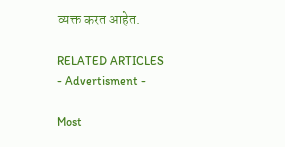व्यक्त करत आहेत.

RELATED ARTICLES
- Advertisment -

Most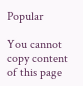Popular

You cannot copy content of this page